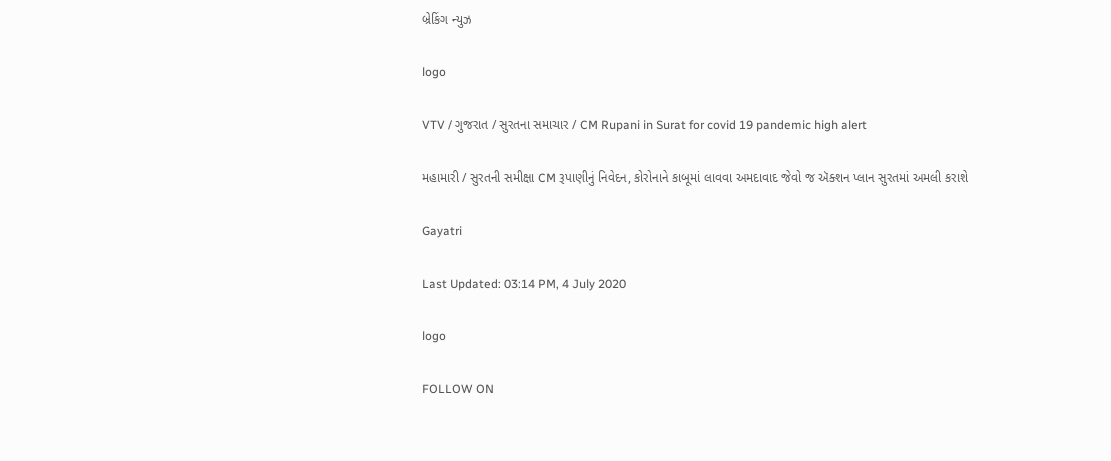બ્રેકિંગ ન્યુઝ

logo

VTV / ગુજરાત / સુરતના સમાચાર / CM Rupani in Surat for covid 19 pandemic high alert

મહામારી / સુરતની સમીક્ષા CM રૂપાણીનું નિવેદન, કોરોનાને કાબૂમાં લાવવા અમદાવાદ જેવો જ ઍક્શન પ્લાન સુરતમાં અમલી કરાશે

Gayatri

Last Updated: 03:14 PM, 4 July 2020

logo

FOLLOW ON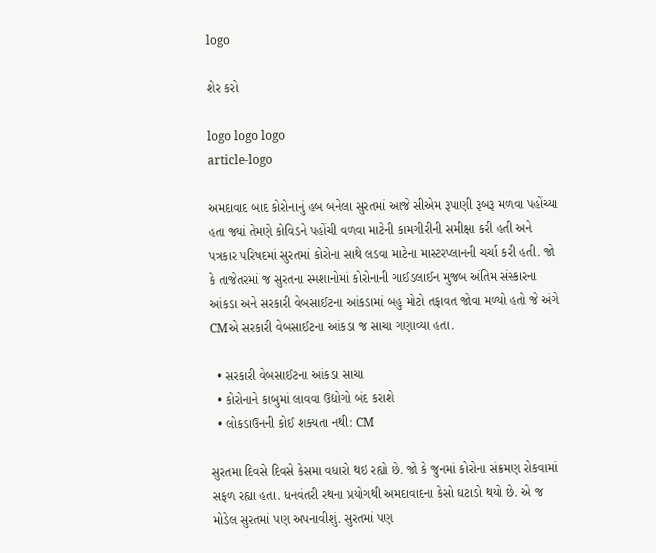logo

શેર કરો

logo logo logo
article-logo

અમદાવાદ બાદ કોરોનાનું હબ બનેલા સુરતમાં આજે સીએમ રૂપાણી રૂબરૂ મળવા પહોંચ્યા હતા જ્યાં તેમણે કોવિડને પહોંચી વળવા માટેની કામગીરીની સમીક્ષા કરી હતી અને પત્રકાર પરિષદમાં સુરતમાં કોરોના સાથે લડવા માટેના માસ્ટરપ્લાનની ચર્ચા કરી હતી. જો કે તાજેતરમાં જ સુરતના સ્મશાનોમાં કોરોનાની ગાઈડલાઈન મુજબ અંતિમ સંસ્કારના આંકડા અને સરકારી વેબસાઈટના આંકડામાં બહુ મોટો તફાવત જોવા મળ્યો હતો જે અંગે CMએ સરકારી વેબસાઈટના આંકડા જ સાચા ગણાવ્યા હતા.

  • સરકારી વેબસાઈટના આંકડા સાચા
  • કોરોનાને કાબુમાં લાવવા ઉદ્યોગો બંદ કરાશે
  • લોકડાઉનની કોઈ શક્યતા નથી: CM

સુરતમા દિવસે દિવસે કેસમા વધારો થઇ રહ્યો છે. જો કે જુનમાં કોરોના સંક્રમણ રોકવામાં સફળ રહ્યા હતા. ધનવંતરી રથના પ્રયોગથી અમદાવાદના કેસો ઘટાડો થયો છે. એ જ મોડેલ સુરતમાં પણ અપનાવીશું. સુરતમાં પણ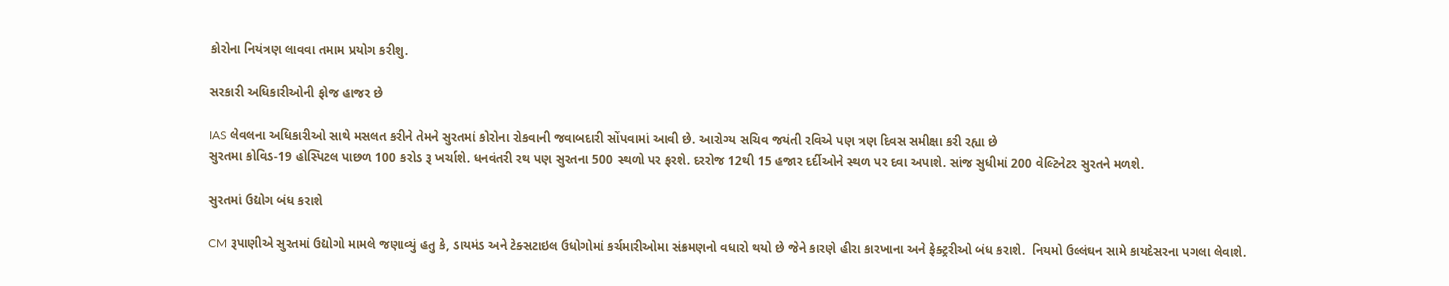કોરોના નિયંત્રણ લાવવા તમામ પ્રયોગ કરીશુ.

સરકારી અધિકારીઓની ફોજ હાજર છે

IAS લેવલના અધિકારીઓ સાથે મસલત કરીને તેમને સુરતમાં કોરોના રોકવાની જવાબદારી સોંપવામાં આવી છે. આરોગ્ય સચિવ જયંતી રવિએ પણ ત્રણ દિવસ સમીક્ષા કરી રહ્યા છે
સુરતમા કોવિડ-19 હોસ્પિટલ પાછળ 100 કરોડ રૂ ખર્ચાશે. ધનવંતરી રથ પણ સુરતના 500 સ્થળો પર ફરશે. દરરોજ 12થી 15 હજાર દર્દીઓને સ્થળ પર દવા અપાશે. સાંજ સુધીમાં 200 વેલ્ટિનેટર સુરતને મળશે.

સુરતમાં ઉદ્યોગ બંધ કરાશે

CM રૂપાણીએ સુરતમાં ઉદ્યોગો મામલે જણાવ્યું હતુ કે, ડાયમંડ અને ટેક્સટાઇલ ઉધોગોમાં કર્ચમારીઓમા સંક્રમણનો વધારો થયો છે જેને કારણે હીરા કારખાના અને ફેક્ટ્રરીઓ બંધ કરાશે.  નિયમો ઉલ્લંઘન સામે કાયદેસરના પગલા લેવાશે.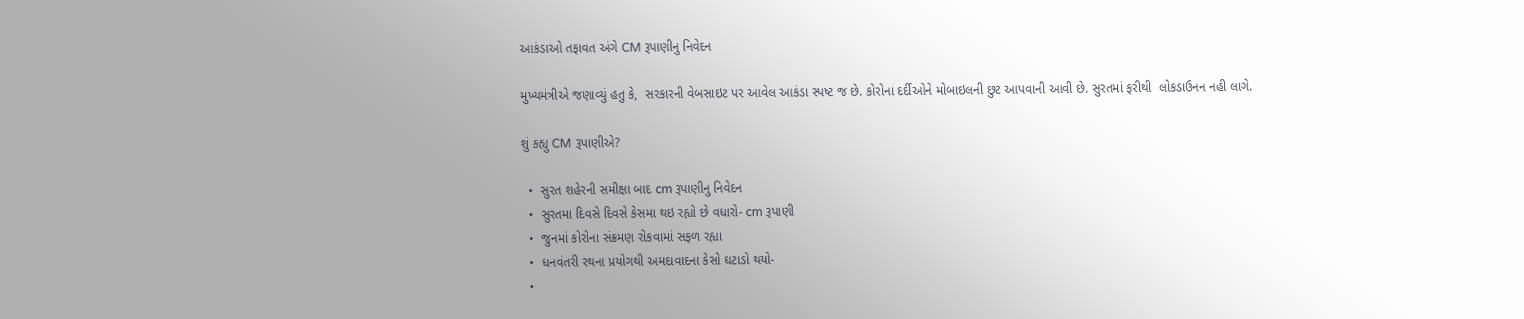આકંડાઓ તફાવત અંગે CM રૂપાણીનુ નિવેદન

મુખ્યમંત્રીએ જણાવ્યું હતુ કે,  સરકારની વેબસાઇટ પર આવેલ આકંડા સ્પષ્ટ જ છે. કોરોના દર્દીઓને મોબાઇલની છુટ આપવાની આવી છે. સુરતમાં ફરીથી  લોકડાઉનન નહી લાગે.

શું કહ્યુ CM રૂપાણીએ?

  •  સુરત શહેરની સમીક્ષા બાદ cm રૂપાણીનુ નિવેદન
  •  સુરતમા દિવસે દિવસે કેસમા થઇ રહ્યો છે વધારો- cm રૂપાણી
  •  જુનમાં કોરોના સંક્રમણ રોકવામાં સફળ રહ્યા
  •  ધનવંતરી રથના પ્રયોગથી અમદાવાદના કેસો ઘટાડો થયો-
  •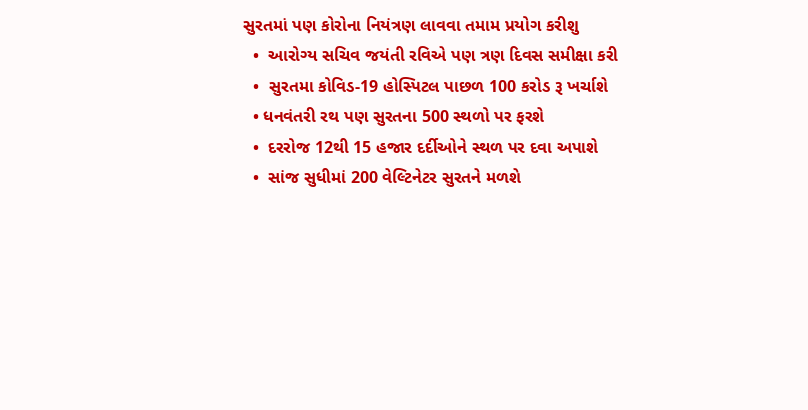સુરતમાં પણ કોરોના નિયંત્રણ લાવવા તમામ પ્રયોગ કરીશુ
  •  આરોગ્ય સચિવ જયંતી રવિએ પણ ત્રણ દિવસ સમીક્ષા કરી
  •  સુરતમા કોવિડ-19 હોસ્પિટલ પાછળ 100 કરોડ રૂ ખર્ચાશે
  • ધનવંતરી રથ પણ સુરતના 500 સ્થળો પર ફરશે
  •  દરરોજ 12થી 15 હજાર દર્દીઓને સ્થળ પર દવા અપાશે
  •  સાંજ સુધીમાં 200 વેલ્ટિનેટર સુરતને મળશે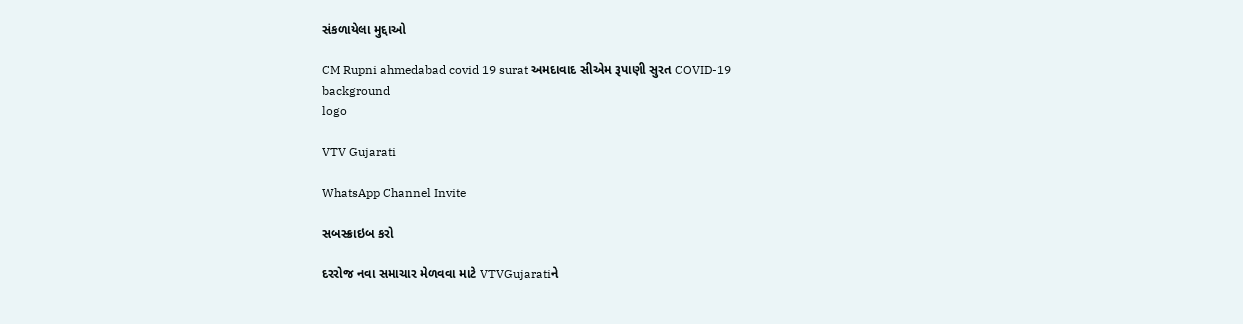સંકળાયેલા મુદ્દાઓ

CM Rupni ahmedabad covid 19 surat અમદાવાદ સીએમ રૂપાણી સુરત COVID-19
background
logo

VTV Gujarati

WhatsApp Channel Invite

સબસ્ક્રાઇબ કરો

દરરોજ નવા સમાચાર મેળવવા માટે VTVGujaratiને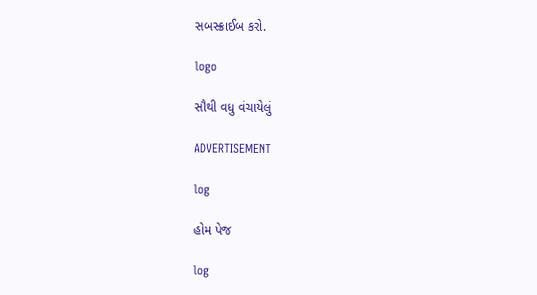સબસ્ક્રાઈબ કરો.

logo

સૌથી વધુ વંચાયેલું

ADVERTISEMENT

log

હોમ પેજ

log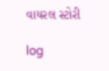વાયરલ સ્ટોરી

log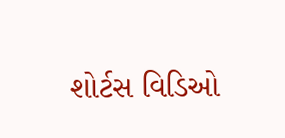શોર્ટસ વિડિઓ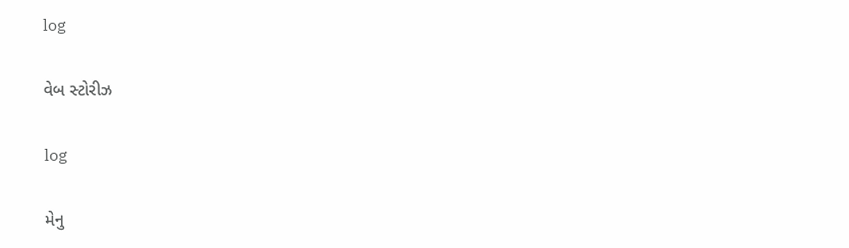log

વેબ સ્ટોરીઝ

log

મેનુ